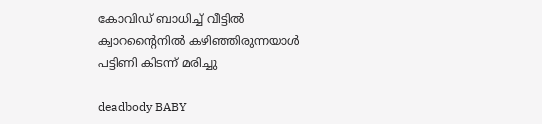കോവിഡ് ബാധിച്ച് വീട്ടില്‍ ക്വാറന്റൈനില്‍ കഴിഞ്ഞിരുന്നയാൾ പട്ടിണി കിടന്ന് മരിച്ചു

deadbody BABY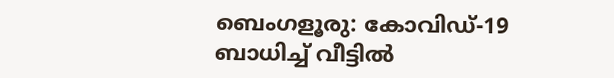ബെംഗളൂരു: കോവിഡ്-19 ബാധിച്ച് വീട്ടില്‍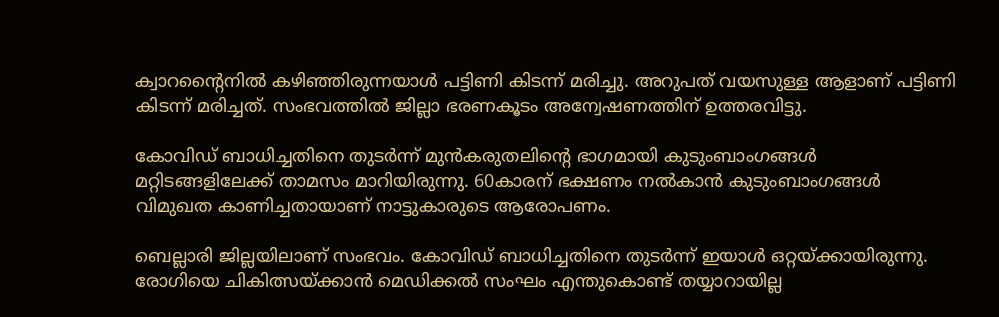ക്വാറന്റൈനില്‍ കഴിഞ്ഞിരുന്നയാൾ പട്ടിണി കിടന്ന് മരിച്ചു. അറുപത് വയസുള്ള ആളാണ് പട്ടിണി കിടന്ന് മരിച്ചത്. സംഭവത്തില്‍ ജില്ലാ ഭരണകൂടം അന്വേഷണത്തിന് ഉത്തരവിട്ടു.

കോവിഡ് ബാധിച്ചതിനെ തുടര്‍ന്ന് മുന്‍കരുതലിന്റെ ഭാഗമായി കുടുംബാംഗങ്ങള്‍ മറ്റിടങ്ങളിലേക്ക് താമസം മാറിയിരുന്നു. 60കാരന് ഭക്ഷണം നല്‍കാന്‍ കുടുംബാംഗങ്ങള്‍ വിമുഖത കാണിച്ചതായാണ് നാട്ടുകാരുടെ ആരോപണം.

ബെല്ലാരി ജില്ലയിലാണ് സംഭവം. കോവിഡ് ബാധിച്ചതിനെ തുടര്‍ന്ന് ഇയാൾ ഒറ്റയ്ക്കായിരുന്നു. രോഗിയെ ചികിത്സയ്ക്കാന്‍ മെഡിക്കല്‍ സംഘം എന്തുകൊണ്ട് തയ്യാറായില്ല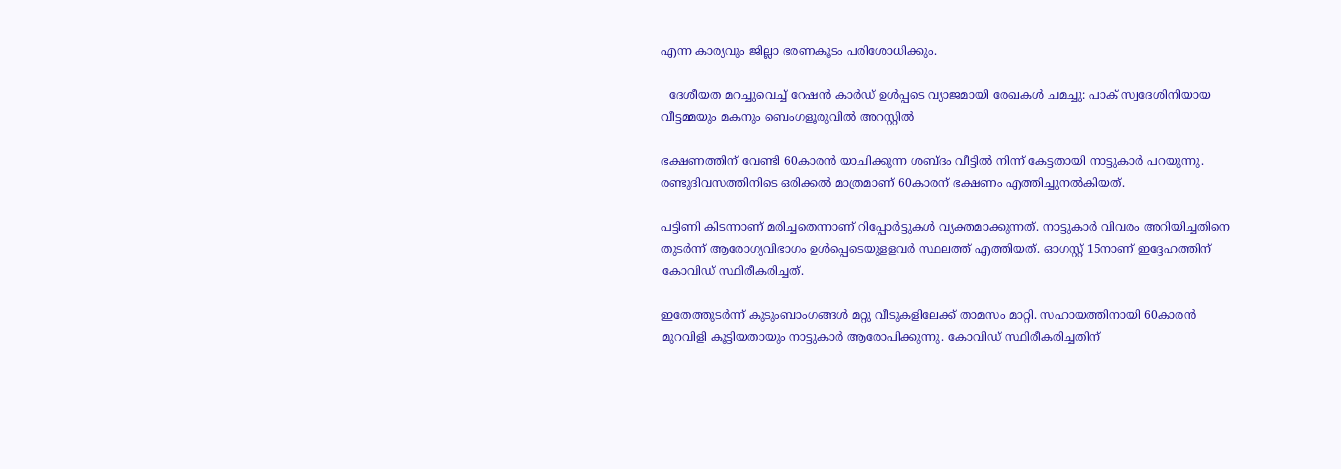എന്ന കാര്യവും ജില്ലാ ഭരണകൂടം പരിശോധിക്കും.

  ദേശീയത മറച്ചുവെച്ച് റേഷൻ കാർഡ് ഉള്‍പ്പടെ വ്യാജമായി രേഖകൾ ചമച്ചു: പാക് സ്വദേശിനിയായ വീട്ടമ്മയും മകനും ബെംഗളൂരുവിൽ അറസ്റ്റിൽ

ഭക്ഷണത്തിന് വേണ്ടി 60കാരന്‍ യാചിക്കുന്ന ശബ്ദം വീട്ടില്‍ നിന്ന് കേട്ടതായി നാട്ടുകാര്‍ പറയുന്നു. രണ്ടുദിവസത്തിനിടെ ഒരിക്കല്‍ മാത്രമാണ് 60കാരന് ഭക്ഷണം എത്തിച്ചുനല്‍കിയത്.

പട്ടിണി കിടന്നാണ് മരിച്ചതെന്നാണ് റിപ്പോര്‍ട്ടുകള്‍ വ്യക്തമാക്കുന്നത്. നാട്ടുകാര്‍ വിവരം അറിയിച്ചതിനെ തുടര്‍ന്ന് ആരോഗ്യവിഭാഗം ഉള്‍പ്പെടെയുളളവര്‍ സ്ഥലത്ത് എത്തിയത്. ഓഗസ്റ്റ് 15നാണ് ഇദ്ദേഹത്തിന് കോവിഡ് സ്ഥിരീകരിച്ചത്.

ഇതേത്തുടര്‍ന്ന് കുടുംബാംഗങ്ങള്‍ മറ്റു വീടുകളിലേക്ക് താമസം മാറ്റി. സഹായത്തിനായി 60കാരന്‍ മുറവിളി കൂട്ടിയതായും നാട്ടുകാര്‍ ആരോപിക്കുന്നു. കോവിഡ് സ്ഥിരീകരിച്ചതിന്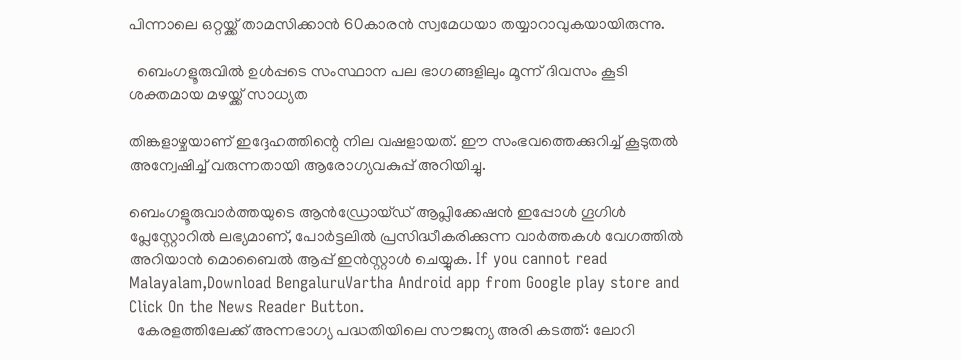പിന്നാലെ ഒറ്റയ്ക്ക് താമസിക്കാന്‍ 60കാരന്‍ സ്വമേധയാ തയ്യാറാവുകയായിരുന്നു.

  ബെംഗളൂരുവിൽ ഉൾപ്പടെ സംസ്ഥാന പല ഭാഗങ്ങളിലും മൂന്ന് ദിവസം കൂടി ശക്തമായ മഴയ്ക്ക് സാധ്യത

തിങ്കളാഴ്ചയാണ് ഇദ്ദേഹത്തിന്റെ നില വഷളായത്. ഈ സംഭവത്തെക്കുറിച്ച് കൂടുതൽ അന്വേഷിച്ച് വരുന്നതായി ആരോഗ്യവകുപ്പ് അറിയിച്ചു.

ബെംഗളൂരുവാർത്തയുടെ ആൻഡ്രോയ്ഡ് ആപ്ലിക്കേഷൻ ഇപ്പോൾ ഗൂഗിൾ പ്ലേസ്റ്റോറിൽ ലഭ്യമാണ്, പോർട്ടലിൽ പ്രസിദ്ധീകരിക്കുന്ന വാർത്തകൾ വേഗത്തിൽ അറിയാൻ മൊബൈൽ ആപ്പ് ഇൻസ്റ്റാൾ ചെയ്യുക. If you cannot read Malayalam,Download BengaluruVartha Android app from Google play store and Click On the News Reader Button.
  കേരളത്തിലേക്ക് അന്നഭാഗ്യ പദ്ധതിയിലെ സൗജന്യ അരി കടത്ത്: ലോറി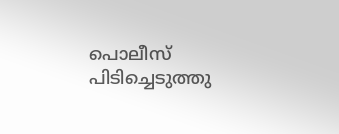പൊലീസ് പിടിച്ചെടുത്തു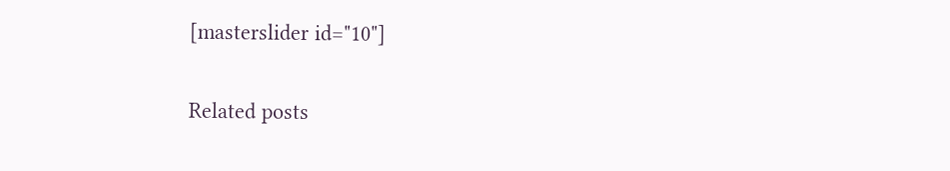[masterslider id="10"]

Related posts